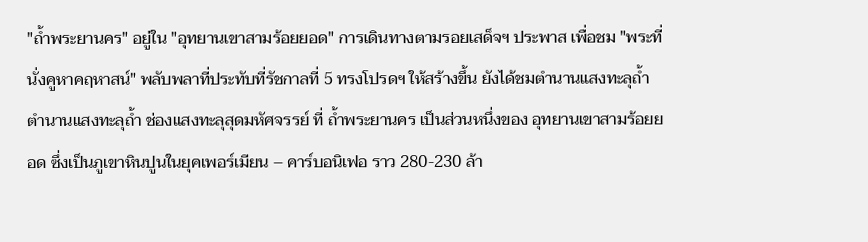"ถ้ำพระยานคร" อยู่ใน "อุทยานเขาสามร้อยยอด" การเดินทางตามรอยเสด็จฯ ประพาส เพื่อชม "พระที่นั่งคูหาคฤหาสน์" พลับพลาที่ประทับที่รัชกาลที่ 5 ทรงโปรดฯ ให้สร้างขึ้น ยังได้ชมตำนานแสงทะลุถ้ำ
ตำนานแสงทะลุถ้ำ ช่องแสงทะลุสุดมหัศจรรย์ ที่ ถ้ำพระยานคร เป็นส่วนหนึ่งของ อุทยานเขาสามร้อยยอด ซึ่งเป็นภูเขาหินปูนในยุคเพอร์เมียน – คาร์บอนิเฟอ ราว 280-230 ล้า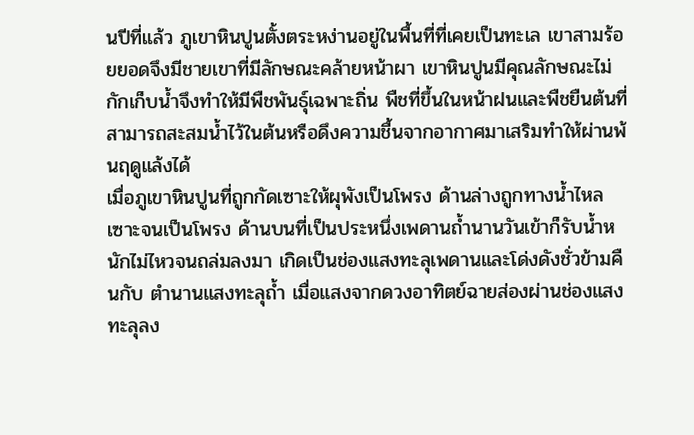นปีที่แล้ว ภูเขาหินปูนตั้งตระหง่านอยู่ในพื้นที่ที่เคยเป็นทะเล เขาสามร้อยยอดจึงมีชายเขาที่มีลักษณะคล้ายหน้าผา เขาหินปูนมีคุณลักษณะไม่กักเก็บน้ำจึงทำให้มีพืชพันธุ์เฉพาะถิ่น พืชที่ขึ้นในหน้าฝนและพืชยืนต้นที่สามารถสะสมน้ำไว้ในต้นหรือดึงความชื้นจากอากาศมาเสริมทำให้ผ่านพ้นฤดูแล้งได้
เมื่อภูเขาหินปูนที่ถูกกัดเซาะให้ผุพังเป็นโพรง ด้านล่างถูกทางน้ำไหลเซาะจนเป็นโพรง ด้านบนที่เป็นประหนึ่งเพดานถ้ำนานวันเข้าก็รับน้ำหนักไม่ไหวจนถล่มลงมา เกิดเป็นช่องแสงทะลุเพดานและโด่งดังชั่วข้ามคืนกับ ตำนานแสงทะลุถ้ำ เมื่อแสงจากดวงอาทิตย์ฉายส่องผ่านช่องแสงทะลุลง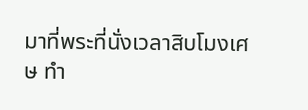มาที่พระที่นั่งเวลาสิบโมงเศษ ทำ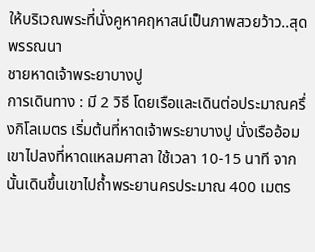ให้บริเวณพระที่นั่งคูหาคฤหาสน์เป็นภาพสวยว้าว..สุดพรรณนา
ชายหาดเจ้าพระยาบางปู
การเดินทาง : มี 2 วิธี โดยเรือและเดินต่อประมาณครึ่งกิโลเมตร เริ่มต้นที่หาดเจ้าพระยาบางปู นั่งเรืออ้อมเขาไปลงที่หาดแหลมศาลา ใช้เวลา 10-15 นาที จากนั้นเดินขึ้นเขาไปถ้ำพระยานครประมาณ 400 เมตร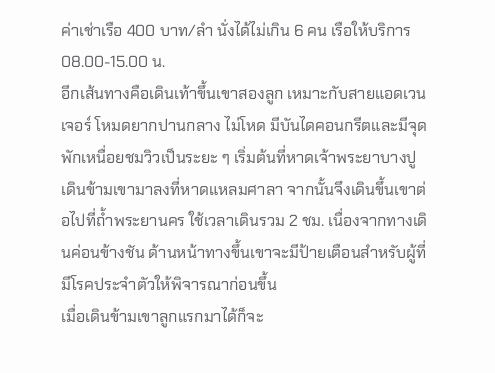ค่าเช่าเรือ 400 บาท/ลำ นั่งได้ไม่เกิน 6 คน เรือให้บริการ 08.00-15.00 น.
อีกเส้นทางคือเดินเท้าขึ้นเขาสองลูก เหมาะกับสายแอดเวนเจอร์ โหมดยากปานกลาง ไม่โหด มีบันไดคอนกรีตและมีจุดพักเหนื่อยชมวิวเป็นระยะ ๆ เริ่มต้นที่หาดเจ้าพระยาบางปู เดินข้ามเขามาลงที่หาดแหลมศาลา จากนั้นจึงเดินขึ้นเขาต่อไปที่ถ้ำพระยานคร ใช้เวลาเดินรวม 2 ชม. เนื่องจากทางเดินค่อนข้างชัน ด้านหน้าทางขึ้นเขาจะมีป้ายเตือนสำหรับผู้ที่มีโรคประจำตัวให้พิจารณาก่อนขึ้น
เมื่อเดินข้ามเขาลูกแรกมาได้ก็จะ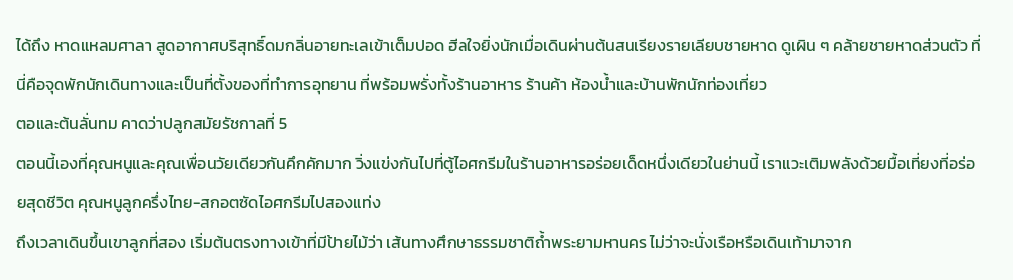ได้ถึง หาดแหลมศาลา สูดอากาศบริสุทธิ์ดมกลิ่นอายทะเลเข้าเต็มปอด ฮีลใจยิ่งนักเมื่อเดินผ่านต้นสนเรียงรายเลียบชายหาด ดูเผิน ๆ คล้ายชายหาดส่วนตัว ที่นี่คือจุดพักนักเดินทางและเป็นที่ตั้งของที่ทำการอุทยาน ที่พร้อมพรั่งทั้งร้านอาหาร ร้านค้า ห้องน้ำและบ้านพักนักท่องเที่ยว
ตอและต้นลั่นทม คาดว่าปลูกสมัยรัชกาลที่ 5
ตอนนี้เองที่คุณหนูและคุณเพื่อนวัยเดียวกันคึกคักมาก วิ่งแข่งกันไปที่ตู้ไอศกรีมในร้านอาหารอร่อยเด็ดหนึ่งเดียวในย่านนี้ เราแวะเติมพลังด้วยมื้อเที่ยงที่อร่อยสุดชีวิต คุณหนูลูกครึ่งไทย-สกอตซัดไอศกรีมไปสองแท่ง
ถึงเวลาเดินขึ้นเขาลูกที่สอง เริ่มต้นตรงทางเข้าที่มีป้ายไม้ว่า เส้นทางศึกษาธรรมชาติถ้ำพระยามหานคร ไม่ว่าจะนั่งเรือหรือเดินเท้ามาจาก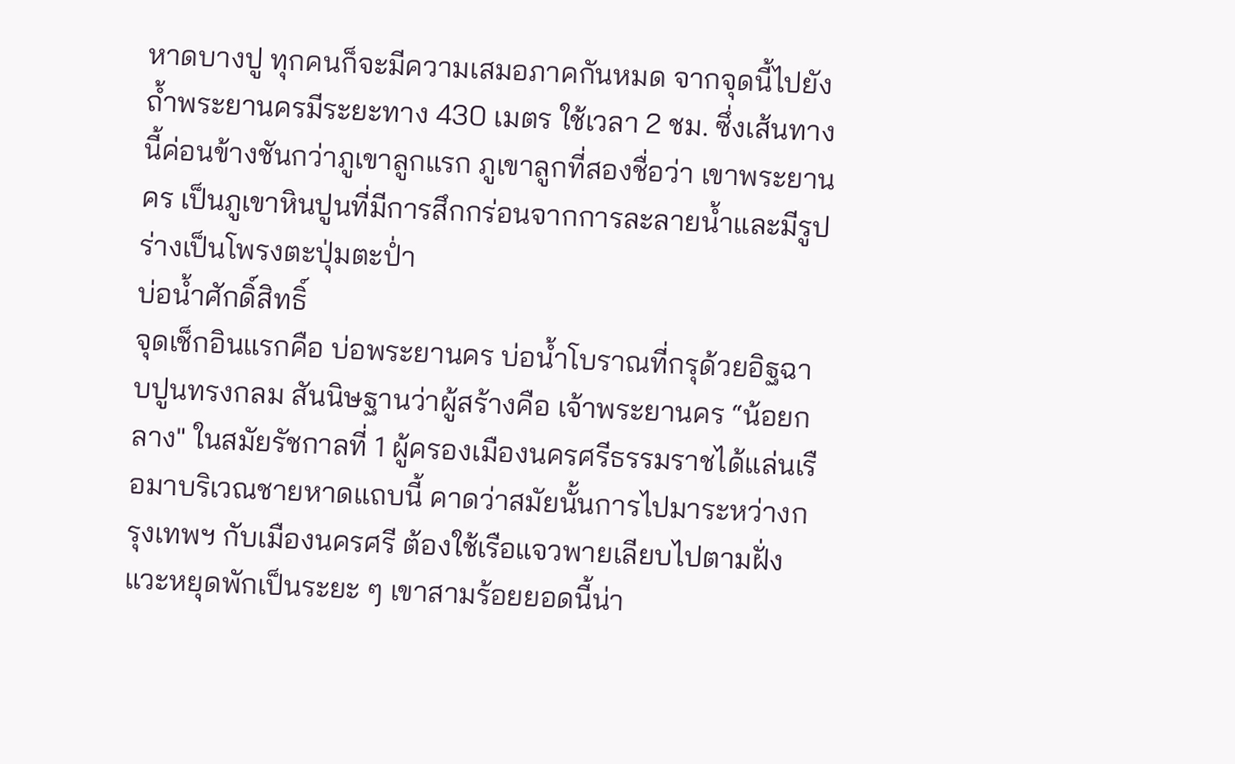หาดบางปู ทุกคนก็จะมีความเสมอภาคกันหมด จากจุดนี้ไปยังถ้ำพระยานครมีระยะทาง 430 เมตร ใช้เวลา 2 ชม. ซึ่งเส้นทางนี้ค่อนข้างชันกว่าภูเขาลูกแรก ภูเขาลูกที่สองชื่อว่า เขาพระยานคร เป็นภูเขาหินปูนที่มีการสึกกร่อนจากการละลายน้ำและมีรูปร่างเป็นโพรงตะปุ่มตะป่ำ
บ่อน้ำศักดิ์สิทธิ์
จุดเช็กอินแรกคือ บ่อพระยานคร บ่อน้ำโบราณที่กรุด้วยอิฐฉาบปูนทรงกลม สันนิษฐานว่าผู้สร้างคือ เจ้าพระยานคร “น้อยกลาง" ในสมัยรัชกาลที่ 1 ผู้ครองเมืองนครศรีธรรมราชได้แล่นเรือมาบริเวณชายหาดแถบนี้ คาดว่าสมัยนั้นการไปมาระหว่างกรุงเทพฯ กับเมืองนครศรี ต้องใช้เรือแจวพายเลียบไปตามฝั่งแวะหยุดพักเป็นระยะ ๆ เขาสามร้อยยอดนี้น่า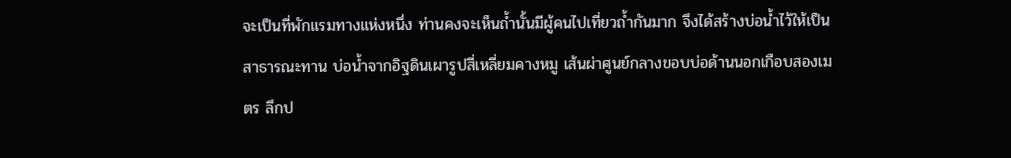จะเป็นที่พักแรมทางแห่งหนึ่ง ท่านคงจะเห็นถ้ำนั้นมีผู้คนไปเที่ยวถ้ำกันมาก จึงได้สร้างบ่อน้ำไว้ให้เป็นสาธารณะทาน บ่อน้ำจากอิฐดินเผารูปสี่เหลี่ยมคางหมู เส้นผ่าศูนย์กลางขอบบ่อด้านนอกเกือบสองเมตร ลึกป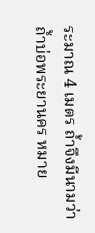ระมาณ 4 เมตร ถ้ำจึงมีนามว่าถ้ำบ่อพระยานคร หมาย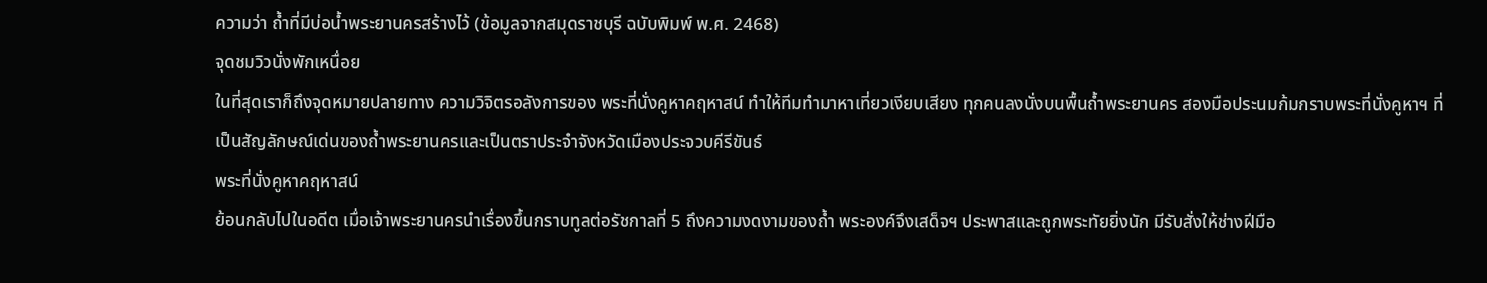ความว่า ถ้ำที่มีบ่อน้ำพระยานครสร้างไว้ (ข้อมูลจากสมุดราชบุรี ฉบับพิมพ์ พ.ศ. 2468)
จุดชมวิวนั่งพักเหนื่อย
ในที่สุดเราก็ถึงจุดหมายปลายทาง ความวิจิตรอลังการของ พระที่นั่งคูหาคฤหาสน์ ทำให้ทีมทำมาหาเที่ยวเงียบเสียง ทุกคนลงนั่งบนพื้นถ้ำพระยานคร สองมือประนมก้มกราบพระที่นั่งคูหาฯ ที่เป็นสัญลักษณ์เด่นของถ้ำพระยานครและเป็นตราประจำจังหวัดเมืองประจวบคีรีขันธ์
พระที่นั่งคูหาคฤหาสน์
ย้อนกลับไปในอดีต เมื่อเจ้าพระยานครนำเรื่องขึ้นกราบทูลต่อรัชกาลที่ 5 ถึงความงดงามของถ้ำ พระองค์จึงเสด็จฯ ประพาสและถูกพระทัยยิ่งนัก มีรับสั่งให้ช่างฝีมือ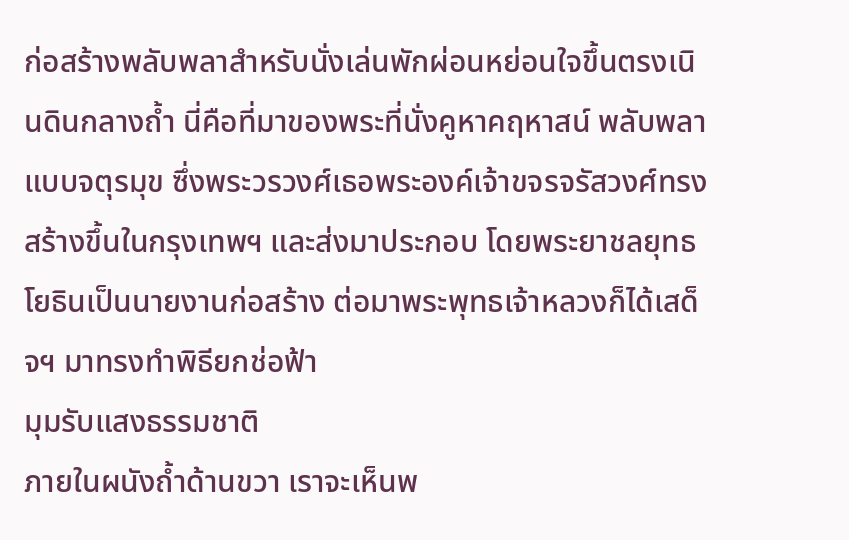ก่อสร้างพลับพลาสำหรับนั่งเล่นพักผ่อนหย่อนใจขึ้นตรงเนินดินกลางถ้ำ นี่คือที่มาของพระที่นั่งคูหาคฤหาสน์ พลับพลาแบบจตุรมุข ซึ่งพระวรวงศ์เธอพระองค์เจ้าขจรจรัสวงศ์ทรงสร้างขึ้นในกรุงเทพฯ และส่งมาประกอบ โดยพระยาชลยุทธโยธินเป็นนายงานก่อสร้าง ต่อมาพระพุทธเจ้าหลวงก็ได้เสด็จฯ มาทรงทำพิธียกช่อฟ้า
มุมรับแสงธรรมชาติ
ภายในผนังถ้ำด้านขวา เราจะเห็นพ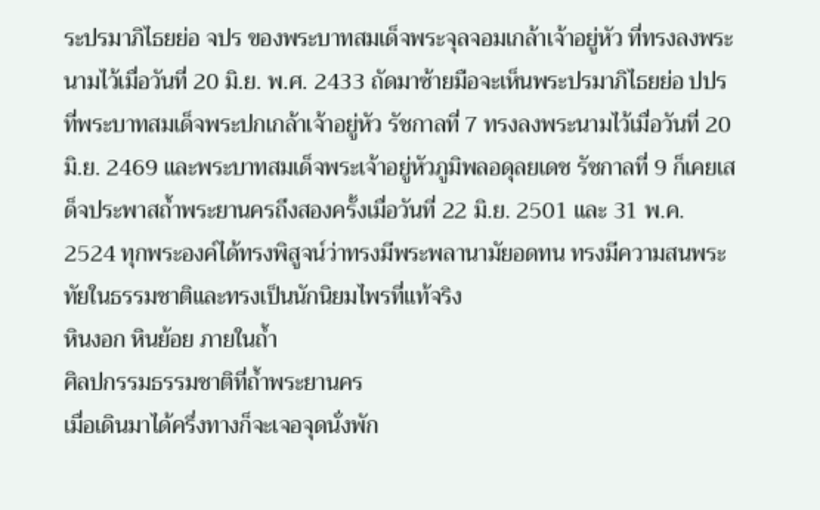ระปรมาภิไธยย่อ จปร ของพระบาทสมเด็จพระจุลจอมเกล้าเจ้าอยู่หัว ที่ทรงลงพระนามไว้เมื่อวันที่ 20 มิ.ย. พ.ศ. 2433 ถัดมาซ้ายมือจะเห็นพระปรมาภิไธยย่อ ปปร ที่พระบาทสมเด็จพระปกเกล้าเจ้าอยู่หัว รัชกาลที่ 7 ทรงลงพระนามไว้เมื่อวันที่ 20 มิ.ย. 2469 และพระบาทสมเด็จพระเจ้าอยู่หัวภูมิพลอดุลยเดช รัชกาลที่ 9 ก็เคยเสด็จประพาสถ้ำพระยานครถึงสองครั้งเมื่อวันที่ 22 มิ.ย. 2501 และ 31 พ.ค. 2524 ทุกพระองค์ได้ทรงพิสูจน์ว่าทรงมีพระพลานามัยอดทน ทรงมีความสนพระทัยในธรรมชาติและทรงเป็นนักนิยมไพรที่แท้จริง
หินงอก หินย้อย ภายในถ้ำ
ศิลปกรรมธรรมชาติที่ถ้ำพระยานคร
เมื่อเดินมาได้ครึ่งทางก็จะเจอจุดนั่งพัก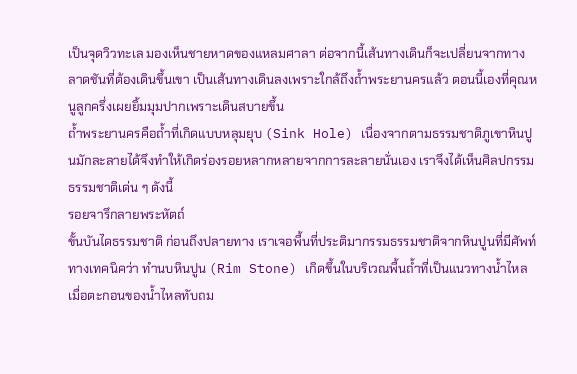เป็นจุดวิวทะเล มองเห็นชายหาดของแหลมศาลา ต่อจากนี้เส้นทางเดินก็จะเปลี่ยนจากทางลาดชันที่ต้องเดินขึ้นเขา เป็นเส้นทางเดินลงเพราะใกล้ถึงถ้ำพระยานครแล้ว ตอนนี้เองที่คุณหนูลูกครึ่งเผยยิ้มมุมปากเพราะเดินสบายขึ้น
ถ้ำพระยานครคือถ้ำที่เกิดแบบหลุมยุบ (Sink Hole) เนื่องจากตามธรรมชาติภูเขาหินปูนมักละลายได้จึงทำให้เกิดร่องรอยหลากหลายจากการละลายนั่นเอง เราจึงได้เห็นศิลปกรรมธรรมชาติเด่น ๆ ดังนี้
รอยจารึกลายพระหัตถ์
ขั้นบันไดธรรมชาติ ก่อนถึงปลายทาง เราเจอพื้นที่ประติมากรรมธรรมชาติจากหินปูนที่มีศัพท์ทางเทคนิคว่า ทำนบหินปูน (Rim Stone) เกิดขึ้นในบริเวณพื้นถ้ำที่เป็นแนวทางน้ำไหล เมื่อตะกอนของน้ำไหลทับถม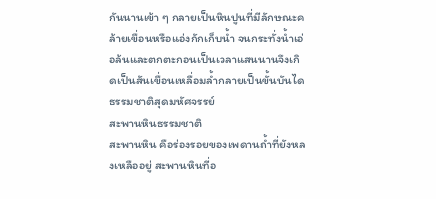กันนานเข้า ๆ กลายเป็นหินปูนที่มีลักษณะคล้ายเขื่อนหรือแอ่งกักเก็บน้ำ จนกระทั่งน้ำเอ่อล้นและตกตะกอนเป็นเวลาแสนนานจึงเกิดเป็นสันเขื่อนเหลื่อมล้ำกลายเป็นขั้นบันไดธรรมชาติสุดมหัศจรรย์
สะพานหินธรรมชาติ
สะพานหิน คือร่องรอยของเพดานถ้ำที่ยังหลงเหลืออยู่ สะพานหินที่อ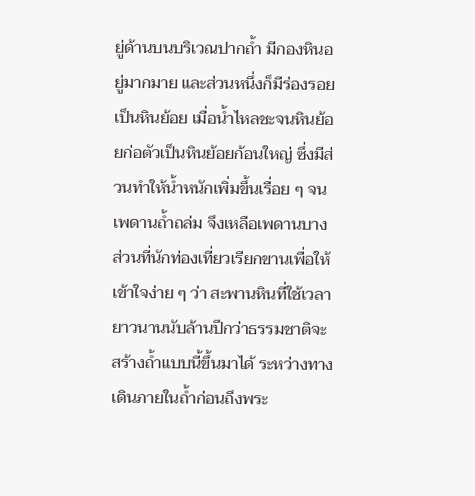ยู่ด้านบนบริเวณปากถ้ำ มีกองหินอยู่มากมาย และส่วนหนึ่งก็มีร่องรอยเป็นหินย้อย เมื่อน้ำไหลชะจนหินย้อยก่อตัวเป็นหินย้อยก้อนใหญ่ ซึ่งมีส่วนทำให้น้ำหนักเพิ่มขึ้นเรื่อย ๆ จนเพดานถ้ำถล่ม จึงเหลือเพดานบางส่วนที่นักท่องเที่ยวเรียกขานเพื่อให้เข้าใจง่าย ๆ ว่า สะพานหินที่ใช้เวลายาวนานนับล้านปีกว่าธรรมชาติจะสร้างถ้ำแบบนี้ขึ้นมาได้ ระหว่างทางเดินภายในถ้ำก่อนถึงพระ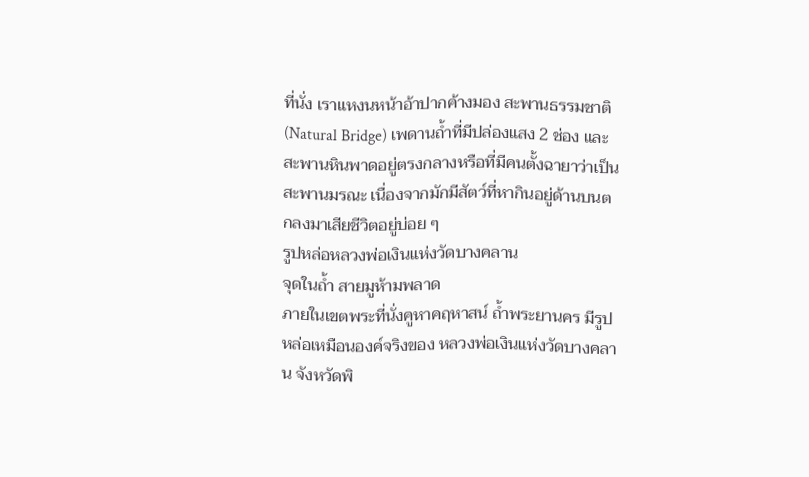ที่นั่ง เราแหงนหน้าอ้าปากค้างมอง สะพานธรรมชาติ (Natural Bridge) เพดานถ้ำที่มีปล่องแสง 2 ช่อง และสะพานหินพาดอยู่ตรงกลางหรือที่มีคนตั้งฉายาว่าเป็น สะพานมรณะ เนื่องจากมักมีสัตว์ที่หากินอยู่ด้านบนตกลงมาเสียชีวิตอยู่บ่อย ๆ
รูปหล่อหลวงพ่อเงินแห่งวัดบางคลาน
จุดในถ้ำ สายมูห้ามพลาด
ภายในเขตพระที่นั่งคูหาคฤหาสน์ ถ้ำพระยานคร มีรูปหล่อเหมือนองค์จริงของ หลวงพ่อเงินแห่งวัดบางคลาน จังหวัดพิ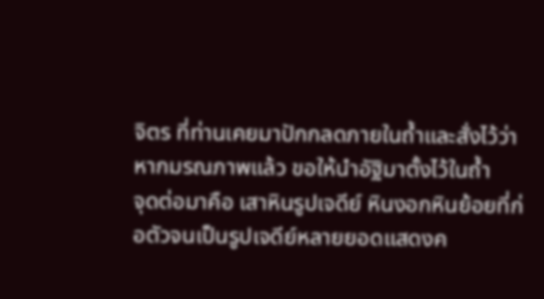จิตร ที่ท่านเคยมาปักกลดภายในถ้ำและสั่งไว้ว่าหากมรณภาพแล้ว ขอให้นำอัฐิมาตั้งไว้ในถ้ำ
จุดต่อมาคือ เสาหินรูปเจดีย์ หินงอกหินย้อยที่ก่อตัวจนเป็นรูปเจดีย์หลายยอดแสดงค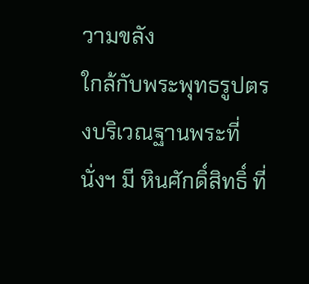วามขลัง
ใกล้กับพระพุทธรูปตรงบริเวณฐานพระที่นั่งฯ มี หินศักดิ์สิทธิ์ ที่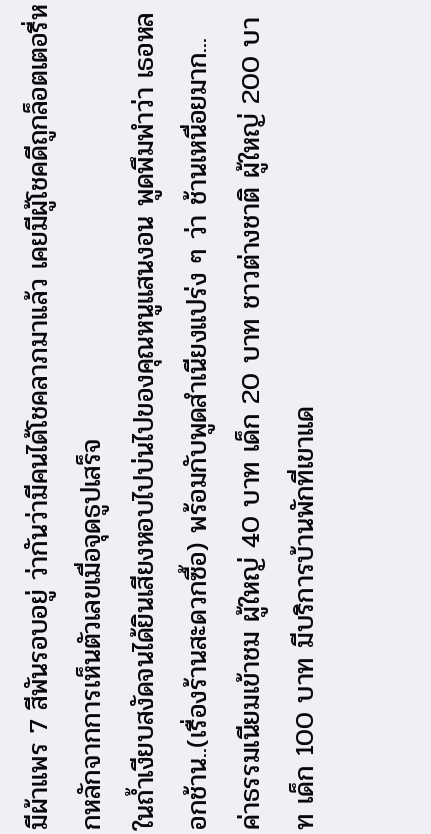มีผ้าแพร 7 สีพันรอบอยู่ ว่ากันว่ามีคนได้โชคลาภมาแล้ว เคยมีผู้โชคดีถูกล็อตเตอรี่หกหลักจากการเห็นตัวเลขเมื่อจุดธูปเสร็จ
ในถ้ำเงียบสงัดจนได้ยินเสียงหอบไปบ่นไปของคุณหนูแสนงอน พูดพึมพำว่า เธอหลอกช้าน..(เรื่องร้านสะดวกซื้อ) พร้อมกับพูดสำเนียงแปร่ง ๆ ว่า ช้านเหนื่อยมาก...
ค่าธรรมเนียมเข้าชม ผู้ใหญ่ 40 บาท เด็ก 20 บาท ชาวต่างชาติ ผู้ใหญ่ 200 บาท เด็ก 100 บาท มีบริการบ้านพักที่เขาแด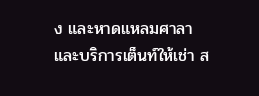ง และหาดแหลมศาลา และบริการเต็นท์ให้เช่า ส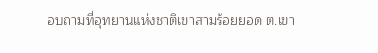อบถามที่อุทยานแห่งชาติเขาสามร้อยยอด ต.เขา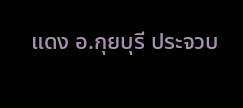แดง อ.กุยบุรี ประจวบ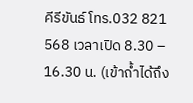คีรีขันธ์ โทร.032 821 568 เวลาเปิด 8.30 – 16.30 น. (เข้าถ้ำได้ถึง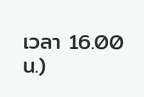เวลา 16.00 น.)